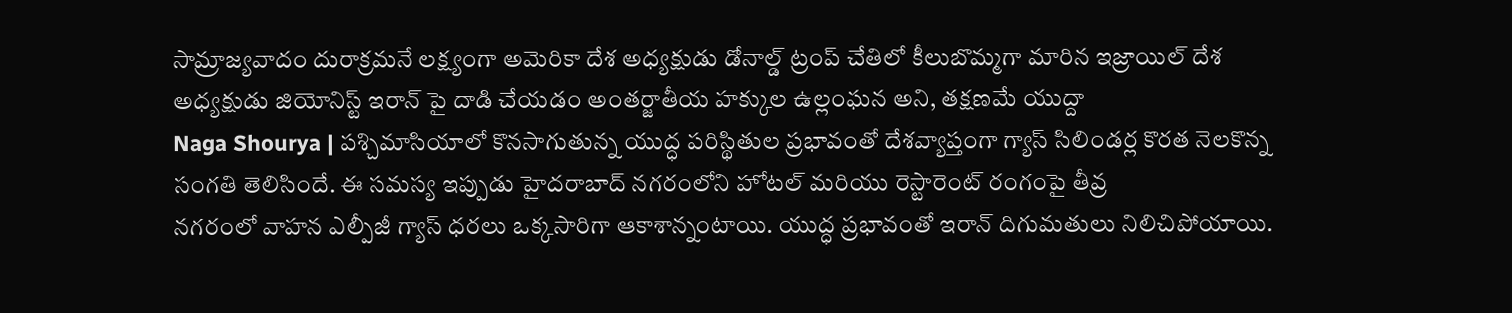సామ్రాజ్యవాదం దురాక్రమనే లక్ష్యంగా అమెరికా దేశ అధ్యక్షుడు డోనాల్డ్ ట్రంప్ చేతిలో కీలుబొమ్మగా మారిన ఇజ్రాయిల్ దేశ అధ్యక్షుడు జియోనిస్ట్ ఇరాన్ పై దాడి చేయడం అంతర్జాతీయ హక్కుల ఉల్లంఘన అని, తక్షణమే యుద్దా
Naga Shourya | పశ్చిమాసియాలో కొనసాగుతున్న యుద్ధ పరిస్థితుల ప్రభావంతో దేశవ్యాప్తంగా గ్యాస్ సిలిండర్ల కొరత నెలకొన్న సంగతి తెలిసిందే. ఈ సమస్య ఇప్పుడు హైదరాబాద్ నగరంలోని హోటల్ మరియు రెస్టారెంట్ రంగంపై తీవ్ర
నగరంలో వాహన ఎల్పీజీ గ్యాస్ ధరలు ఒక్కసారిగా ఆకాశాన్నంటాయి. యుద్ధ ప్రభావంతో ఇరాన్ దిగుమతులు నిలిచిపోయాయి.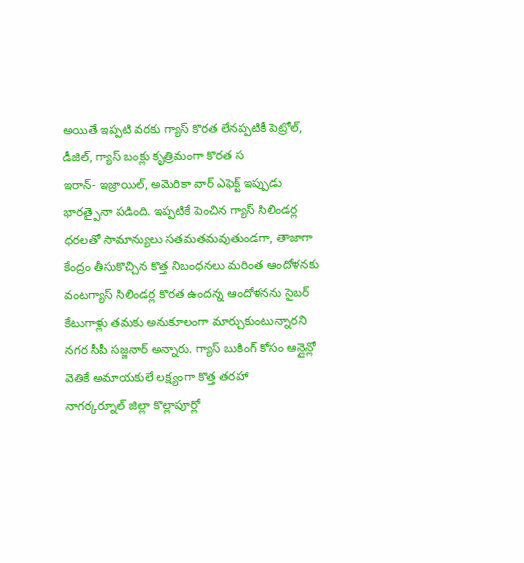అయితే ఇప్పటి వరకు గ్యాస్ కొరత లేనప్పటికీ పెట్రోల్, డీజిల్, గ్యాస్ బంక్లు కృత్రిమంగా కొరత స
ఇరాన్- ఇజ్రాయిల్, అమెరికా వార్ ఎఫెక్ట్ ఇప్పుడు భారత్పైనా పడింది. ఇప్పటికే పెంచిన గ్యాస్ సిలిండర్ల ధరలతో సామాన్యులు సతమతమవుతుండగా, తాజాగా కేంద్రం తీసుకొచ్చిన కొత్త నిబంధనలు మరింత ఆందోళనకు
వంటగ్యాస్ సిలిండర్ల కొరత ఉందన్న ఆందోళనను సైబర్ కేటుగాళ్లు తమకు అనుకూలంగా మార్చుకుంటున్నారని నగర సీపీ సజ్జనార్ అన్నారు. గ్యాస్ బుకింగ్ కోసం ఆన్లైన్లో వెతికే అమాయకులే లక్ష్యంగా కొత్త తరహా
నాగర్కర్నూల్ జిల్లా కొల్లాపూర్లో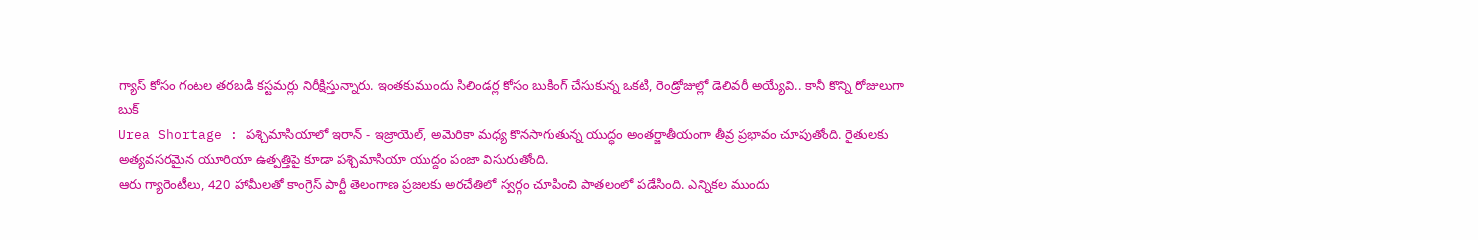గ్యాస్ కోసం గంటల తరబడి కస్టమర్లు నిరీక్షిస్తున్నారు. ఇంతకుముందు సిలిండర్ల కోసం బుకింగ్ చేసుకున్న ఒకటి, రెండ్రోజుల్లో డెలివరీ అయ్యేవి.. కానీ కొన్ని రోజులుగా బుక్
Urea Shortage : పశ్చిమాసియాలో ఇరాన్ - ఇజ్రాయెల్, అమెరికా మధ్య కొనసాగుతున్న యుద్ధం అంతర్జాతీయంగా తీవ్ర ప్రభావం చూపుతోంది. రైతులకు అత్యవసరమైన యూరియా ఉత్పత్తిపై కూడా పశ్చిమాసియా యుద్దం పంజా విసురుతోంది.
ఆరు గ్యారెంటీలు, 420 హామీలతో కాంగ్రెస్ పార్టీ తెలంగాణ ప్రజలకు అరచేతిలో స్వర్గం చూపించి పాతలంలో పడేసింది. ఎన్నికల ముందు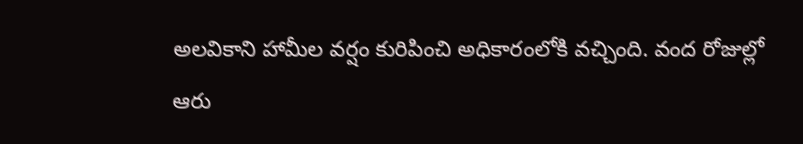అలవికాని హామీల వర్షం కురిపించి అధికారంలోకి వచ్చింది. వంద రోజుల్లో ఆరు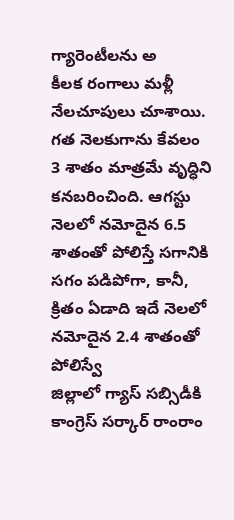గ్యారెంటీలను అ
కీలక రంగాలు మళ్లీ నేలచూపులు చూశాయి. గత నెలకుగాను కేవలం 3 శాతం మాత్రమే వృద్ధిని కనబరించింది. ఆగస్టు నెలలో నమోదైన 6.5 శాతంతో పోలిస్తే సగానికి సగం పడిపోగా, కానీ, క్రితం ఏడాది ఇదే నెలలో నమోదైన 2.4 శాతంతో పోలిస్వే
జిల్లాలో గ్యాస్ సబ్సిడీకి కాంగ్రెస్ సర్కార్ రాంరాం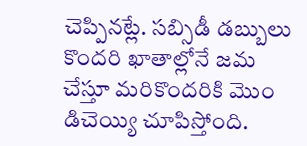చెప్పినట్లే. సబ్సిడీ డబ్బులు కొందరి ఖాతాల్లోనే జమ చేస్తూ మరికొందరికి మొం డిచెయ్యి చూపిస్తోంది.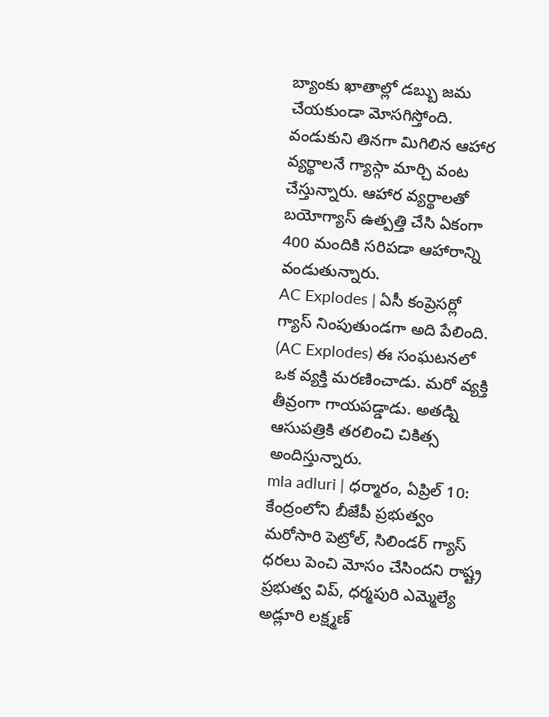బ్యాంకు ఖాతాల్లో డబ్బు జమ చేయకుండా మోసగిస్తోంది.
వండుకుని తినగా మిగిలిన ఆహార వ్యర్థాలనే గ్యాస్గా మార్చి వంట చేస్తున్నారు. ఆహార వ్యర్థాలతో బయోగ్యాస్ ఉత్పత్తి చేసి ఏకంగా 400 మందికి సరిపడా ఆహారాన్ని వండుతున్నారు.
AC Explodes | ఏసీ కంప్రెసర్లో గ్యాస్ నింపుతుండగా అది పేలింది. (AC Explodes) ఈ సంఘటనలో ఒక వ్యక్తి మరణించాడు. మరో వ్యక్తి తీవ్రంగా గాయపడ్డాడు. అతడ్ని ఆసుపత్రికి తరలించి చికిత్స అందిస్తున్నారు.
mla adluri | ధర్మారం, ఏప్రిల్ 10: కేంద్రంలోని బీజేపీ ప్రభుత్వం మరోసారి పెట్రోల్, సిలిండర్ గ్యాస్ ధరలు పెంచి మోసం చేసిందని రాష్ట్ర ప్రభుత్వ విప్, ధర్మపురి ఎమ్మెల్యే అడ్లూరి లక్ష్మణ్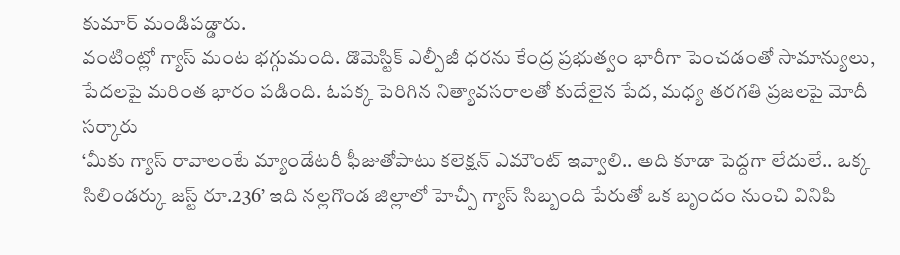కుమార్ మండిపడ్డారు.
వంటింట్లో గ్యాస్ మంట భగ్గుమంది. డొమెస్టిక్ ఎల్పీజీ ధరను కేంద్ర ప్రభుత్వం భారీగా పెంచడంతో సామాన్యులు, పేదలపై మరింత భారం పడింది. ఓపక్క పెరిగిన నిత్యావసరాలతో కుదేలైన పేద, మధ్య తరగతి ప్రజలపై మోదీ సర్కారు
‘మీకు గ్యాస్ రావాలంటే మ్యాండేటరీ ఫీజుతోపాటు కలెక్షన్ ఎమౌంట్ ఇవ్వాలి.. అది కూడా పెద్దగా లేదులే.. ఒక్క సిలిండర్కు జస్ట్ రూ.236’ ఇది నల్లగొండ జిల్లాలో హెచ్పీ గ్యాస్ సిబ్బంది పేరుతో ఒక బృందం నుంచి వినిపి